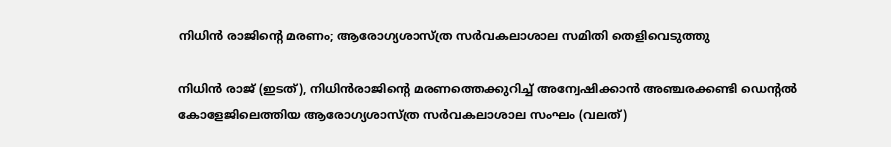നിധിൻ രാജിന്റെ മരണം; ആരോഗ്യശാസ്ത്ര സർവകലാശാല സമിതി തെളിവെടുത്തു

നിധിൻ രാജ് (ഇടത്), നിധിൻരാജിന്റെ മരണത്തെക്കുറിച്ച് അന്വേഷിക്കാൻ അഞ്ചരക്കണ്ടി ഡെന്റൽ കോളേജിലെത്തിയ ആരോഗ്യശാസ്ത്ര സർവകലാശാല സംഘം (വലത്)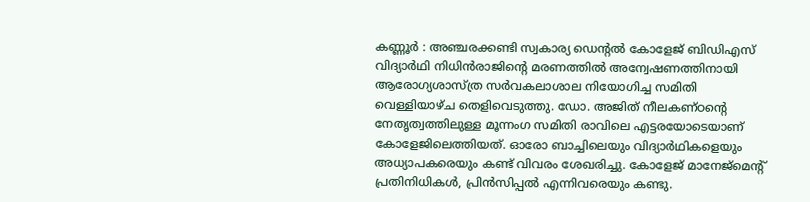കണ്ണൂർ : അഞ്ചരക്കണ്ടി സ്വകാര്യ ഡെന്റൽ കോളേജ് ബിഡിഎസ് വിദ്യാർഥി നിധിൻരാജിന്റെ മരണത്തിൽ അന്വേഷണത്തിനായി ആരോഗ്യശാസ്ത്ര സർവകലാശാല നിയോഗിച്ച സമിതി വെള്ളിയാഴ്ച തെളിവെടുത്തു. ഡോ. അജിത് നീലകണ്ഠന്റെ നേതൃത്വത്തിലുള്ള മൂന്നംഗ സമിതി രാവിലെ എട്ടരയോടെയാണ് കോളേജിലെത്തിയത്. ഓരോ ബാച്ചിലെയും വിദ്യാർഥികളെയും അധ്യാപകരെയും കണ്ട് വിവരം ശേഖരിച്ചു. കോളേജ് മാനേജ്മെന്റ് പ്രതിനിധികൾ, പ്രിൻസിപ്പൽ എന്നിവരെയും കണ്ടു.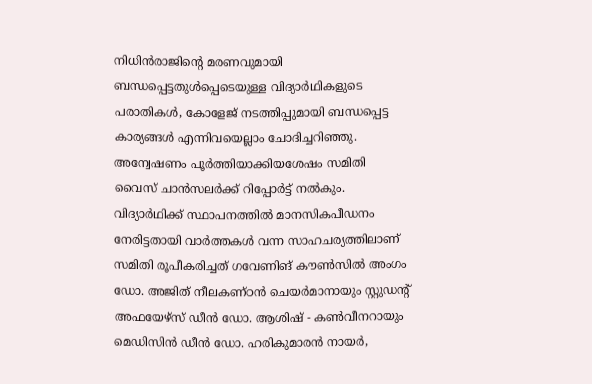നിധിൻരാജിന്റെ മരണവുമായി ബന്ധപ്പെട്ടതുൾപ്പെടെയുള്ള വിദ്യാർഥികളുടെ പരാതികൾ, കോളേജ് നടത്തിപ്പുമായി ബന്ധപ്പെട്ട കാര്യങ്ങൾ എന്നിവയെല്ലാം ചോദിച്ചറിഞ്ഞു. അന്വേഷണം പൂർത്തിയാക്കിയശേഷം സമിതി വൈസ് ചാൻസലർക്ക് റിപ്പോർട്ട് നൽകും.
വിദ്യാർഥിക്ക് സ്ഥാപനത്തിൽ മാനസികപീഡനം നേരിട്ടതായി വാർത്തകൾ വന്ന സാഹചര്യത്തിലാണ് സമിതി രൂപീകരിച്ചത് ഗവേണിങ് കൗൺസിൽ അംഗം ഡോ. അജിത് നീലകണ്ഠൻ ചെയർമാനായും സ്റ്റുഡന്റ് അഫയേഴ്സ് ഡീൻ ഡോ. ആശിഷ് - കൺവീനറായും മെഡിസിൻ ഡീൻ ഡോ. ഹരികുമാരൻ നായർ,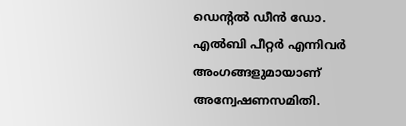ഡെന്റൽ ഡീൻ ഡോ. എൽബി പീറ്റർ എന്നിവർ അംഗങ്ങളുമായാണ് അന്വേഷണസമിതി.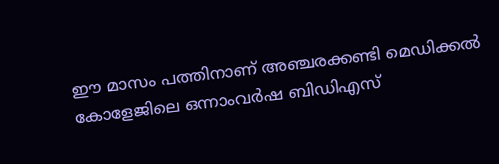ഈ മാസം പത്തിനാണ് അഞ്ചരക്കണ്ടി മെഡിക്കൽ കോളേജിലെ ഒന്നാംവർഷ ബിഡിഎസ്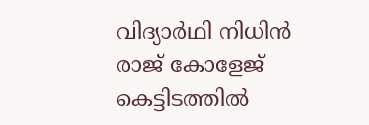വിദ്യാർഥി നിധിൻ രാജ് കോളേജ് കെട്ടിടത്തിൽ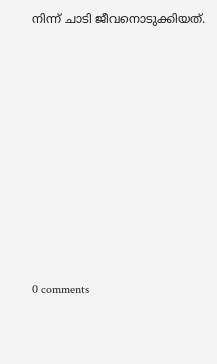നിന്ന് ചാടി ജീവനൊടുക്കിയത്.










0 comments